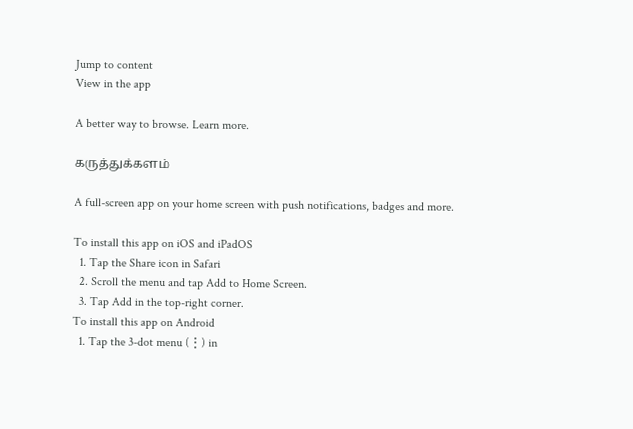Jump to content
View in the app

A better way to browse. Learn more.

கருத்துக்களம்

A full-screen app on your home screen with push notifications, badges and more.

To install this app on iOS and iPadOS
  1. Tap the Share icon in Safari
  2. Scroll the menu and tap Add to Home Screen.
  3. Tap Add in the top-right corner.
To install this app on Android
  1. Tap the 3-dot menu (⋮) in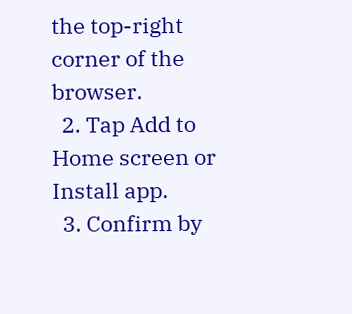the top-right corner of the browser.
  2. Tap Add to Home screen or Install app.
  3. Confirm by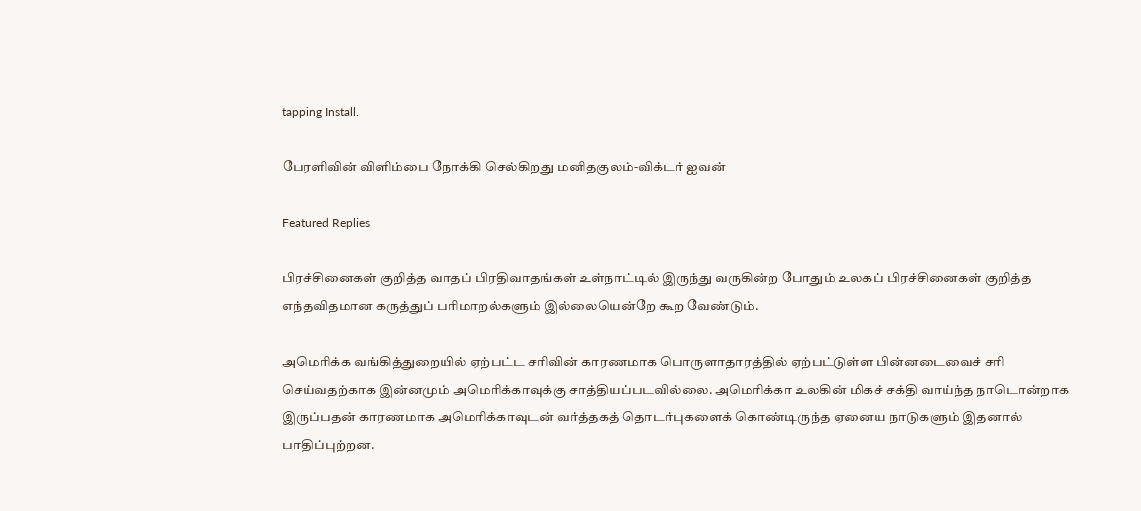tapping Install.

பேரளிவின் விளிம்பை நோக்கி செல்கிறது மனிதகுலம்-விக்டர் ஐவன்

Featured Replies

பிரச்சினைகள் குறித்த வாதப் பிரதிவாதங்கள் உள்நாட்டில் இருந்து வருகின்ற போதும் உலகப் பிரச்சினைகள் குறித்த எந்தவிதமான கருத்துப் பரிமாறல்களும் இல்லையென்றே கூற வேண்டும்.

அமெரிக்க வங்கித்துறையில் ஏற்பட்ட சரிவின் காரணமாக பொருளாதாரத்தில் ஏற்பட்டுள்ள பின்னடைவைச் சரி செய்வதற்காக இன்னமும் அமெரிக்காவுக்கு சாத்தியப்படவில்லை. அமெரிக்கா உலகின் மிகச் சக்தி வாய்ந்த நாடொன்றாக இருப்பதன் காரணமாக அமெரிக்காவுடன் வர்த்தகத் தொடர்புகளைக் கொண்டிருந்த ஏனைய நாடுகளும் இதனால் பாதிப்புற்றன.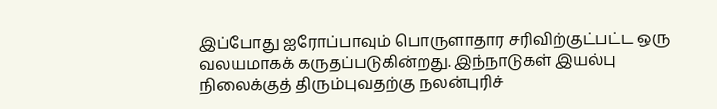இப்போது ஐரோப்பாவும் பொருளாதார சரிவிற்குட்பட்ட ஒரு வலயமாகக் கருதப்படுகின்றது. இந்நாடுகள் இயல்பு நிலைக்குத் திரும்புவதற்கு நலன்புரிச்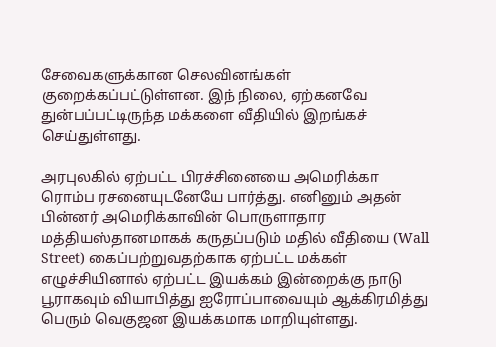சேவைகளுக்கான செலவினங்கள் குறைக்கப்பட்டுள்ளன. இந் நிலை, ஏற்கனவே துன்பப்பட்டிருந்த மக்களை வீதியில் இறங்கச் செய்துள்ளது.

அரபுலகில் ஏற்பட்ட பிரச்சினையை அமெரிக்கா ரொம்ப ரசனையுடனேயே பார்த்து. எனினும் அதன் பின்னர் அமெரிக்காவின் பொருளாதார மத்தியஸ்தானமாகக் கருதப்படும் மதில் வீதியை (Wall Street) கைப்பற்றுவதற்காக ஏற்பட்ட மக்கள் எழுச்சியினால் ஏற்பட்ட இயக்கம் இன்றைக்கு நாடு பூராகவும் வியாபித்து ஐரோப்பாவையும் ஆக்கிரமித்து பெரும் வெகுஜன இயக்கமாக மாறியுள்ளது.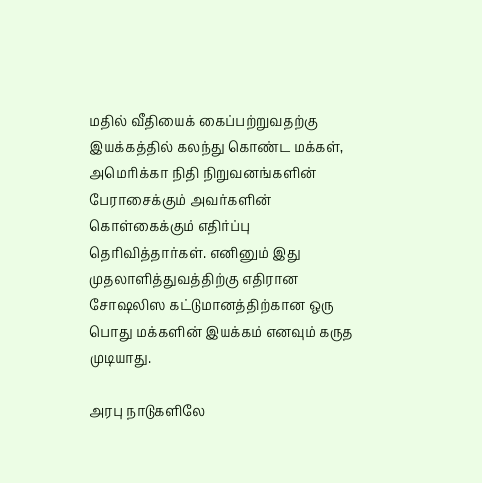மதில் வீதியைக் கைப்பற்றுவதற்கு இயக்கத்தில் கலந்து கொண்ட மக்கள், அமெரிக்கா நிதி நிறுவனங்களின் பேராசைக்கும் அவர்களின் கொள்கைக்கும் எதிர்ப்பு தெரிவித்தார்கள். எனினும் இது முதலாளித்துவத்திற்கு எதிரான சோஷலிஸ கட்டுமானத்திற்கான ஒரு பொது மக்களின் இயக்கம் எனவும் கருத முடியாது.

அரபு நாடுகளிலே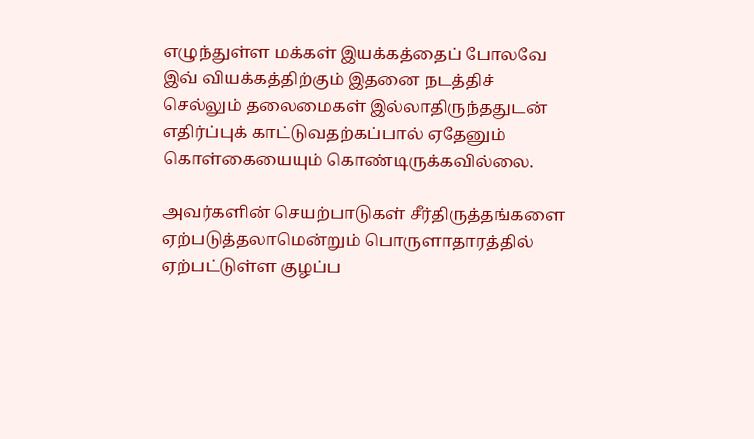எழுந்துள்ள மக்கள் இயக்கத்தைப் போலவே இவ் வியக்கத்திற்கும் இதனை நடத்திச் செல்லும் தலைமைகள் இல்லாதிருந்ததுடன் எதிர்ப்புக் காட்டுவதற்கப்பால் ஏதேனும் கொள்கையையும் கொண்டிருக்கவில்லை.

அவர்களின் செயற்பாடுகள் சீர்திருத்தங்களை ஏற்படுத்தலாமென்றும் பொருளாதாரத்தில் ஏற்பட்டுள்ள குழப்ப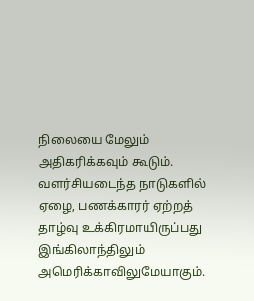நிலையை மேலும் அதிகரிக்கவும் கூடும். வளர்சியடைந்த நாடுகளில் ஏழை, பணக்காரர் ஏற்றத் தாழ்வு உக்கிரமாயிருப்பது இங்கிலாந்திலும் அமெரிக்காவிலுமேயாகும்.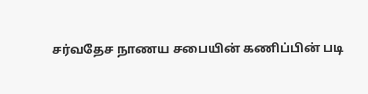சர்வதேச நாணய சபையின் கணிப்பின் படி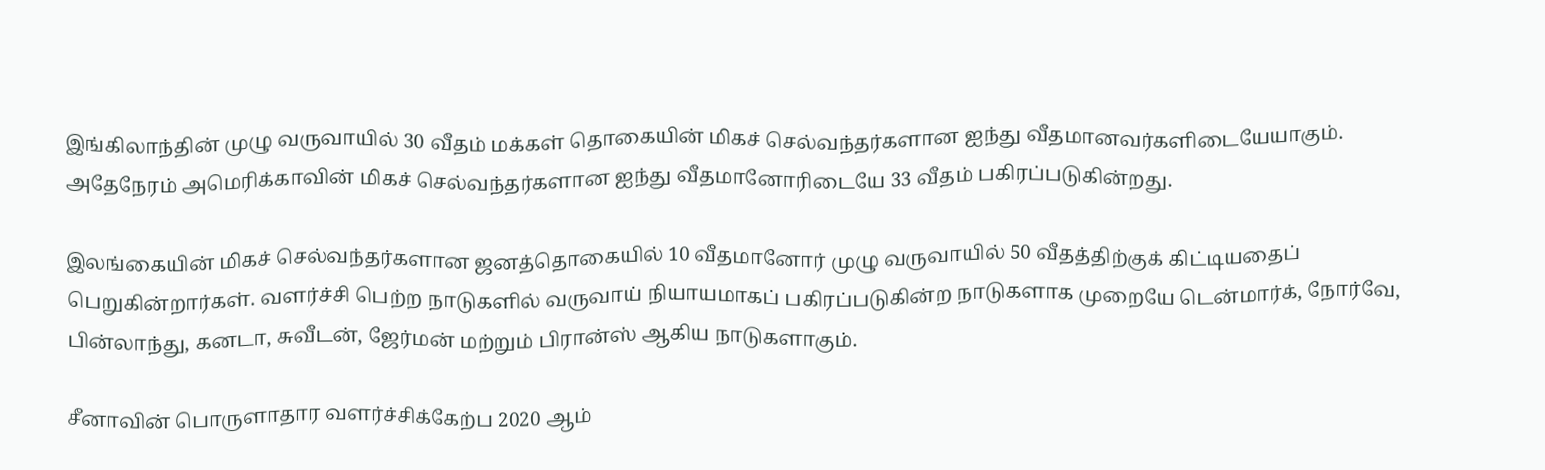இங்கிலாந்தின் முழு வருவாயில் 30 வீதம் மக்கள் தொகையின் மிகச் செல்வந்தர்களான ஐந்து வீதமானவர்களிடையேயாகும். அதேநேரம் அமெரிக்காவின் மிகச் செல்வந்தர்களான ஐந்து வீதமானோரிடையே 33 வீதம் பகிரப்படுகின்றது.

இலங்கையின் மிகச் செல்வந்தர்களான ஜனத்தொகையில் 10 வீதமானோர் முழு வருவாயில் 50 வீதத்திற்குக் கிட்டியதைப் பெறுகின்றார்கள். வளர்ச்சி பெற்ற நாடுகளில் வருவாய் நியாயமாகப் பகிரப்படுகின்ற நாடுகளாக முறையே டென்மார்க், நோர்வே, பின்லாந்து, கனடா, சுவீடன், ஜேர்மன் மற்றும் பிரான்ஸ் ஆகிய நாடுகளாகும்.

சீனாவின் பொருளாதார வளர்ச்சிக்கேற்ப 2020 ஆம்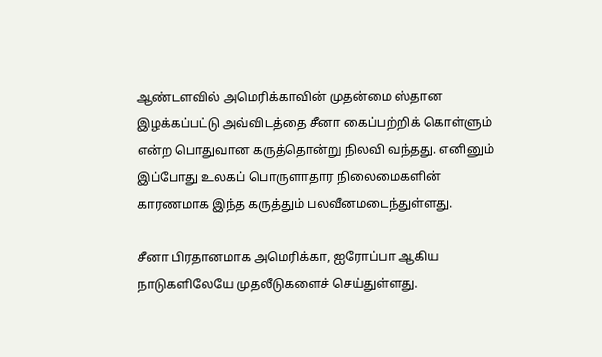ஆண்டளவில் அமெரிக்காவின் முதன்மை ஸ்தான இழக்கப்பட்டு அவ்விடத்தை சீனா கைப்பற்றிக் கொள்ளும் என்ற பொதுவான கருத்தொன்று நிலவி வந்தது. எனினும் இப்போது உலகப் பொருளாதார நிலைமைகளின் காரணமாக இந்த கருத்தும் பலவீனமடைந்துள்ளது.

சீனா பிரதானமாக அமெரிக்கா, ஐரோப்பா ஆகிய நாடுகளிலேயே முதலீடுகளைச் செய்துள்ளது.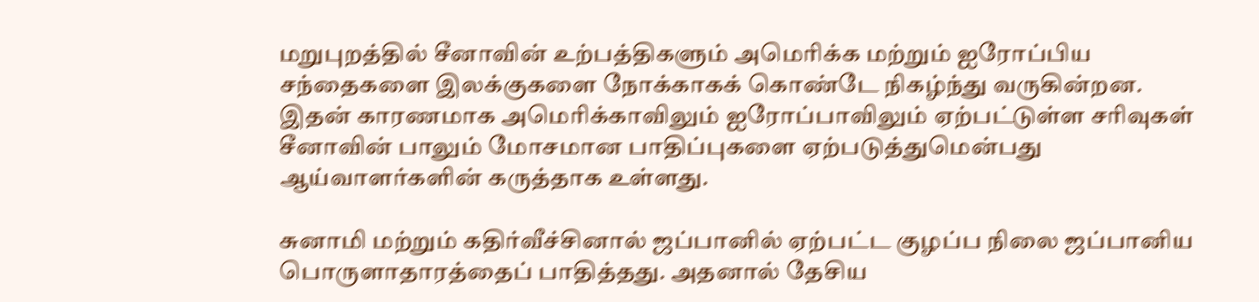மறுபுறத்தில் சீனாவின் உற்பத்திகளும் அமெரிக்க மற்றும் ஐரோப்பிய சந்தைகளை இலக்குகளை நோக்காகக் கொண்டே நிகழ்ந்து வருகின்றன. இதன் காரணமாக அமெரிக்காவிலும் ஐரோப்பாவிலும் ஏற்பட்டுள்ள சரிவுகள் சீனாவின் பாலும் மோசமான பாதிப்புகளை ஏற்படுத்துமென்பது ஆய்வாளர்களின் கருத்தாக உள்ளது.

சுனாமி மற்றும் கதிர்வீச்சினால் ஜப்பானில் ஏற்பட்ட குழப்ப நிலை ஜப்பானிய பொருளாதாரத்தைப் பாதித்தது. அதனால் தேசிய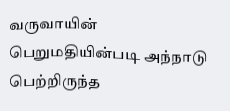வருவாயின் பெறுமதியின்படி அந்நாடு பெற்றிருந்த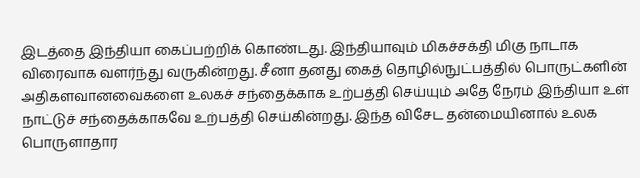இடத்தை இந்தியா கைப்பற்றிக் கொண்டது. இந்தியாவும் மிகச்சக்தி மிகு நாடாக விரைவாக வளர்ந்து வருகின்றது. சீனா தனது கைத் தொழில்நுட்பத்தில் பொருட்களின் அதிகளவானவைகளை உலகச் சந்தைக்காக உற்பத்தி செய்யும் அதே நேரம் இந்தியா உள் நாட்டுச் சந்தைக்காகவே உற்பத்தி செய்கின்றது. இந்த விசேட தன்மையினால் உலக பொருளாதார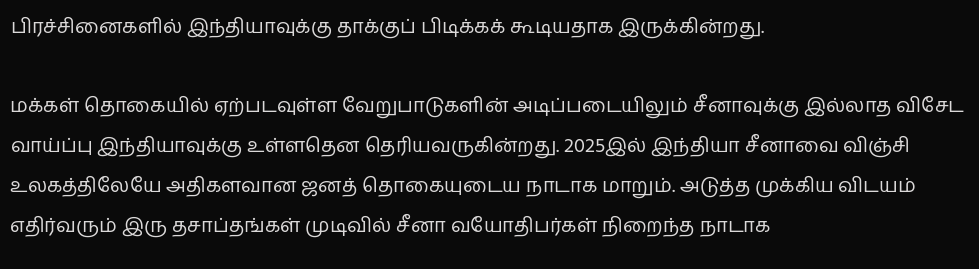பிரச்சினைகளில் இந்தியாவுக்கு தாக்குப் பிடிக்கக் கூடியதாக இருக்கின்றது.

மக்கள் தொகையில் ஏற்படவுள்ள வேறுபாடுகளின் அடிப்படையிலும் சீனாவுக்கு இல்லாத விசேட வாய்ப்பு இந்தியாவுக்கு உள்ளதென தெரியவருகின்றது. 2025இல் இந்தியா சீனாவை விஞ்சி உலகத்திலேயே அதிகளவான ஜனத் தொகையுடைய நாடாக மாறும். அடுத்த முக்கிய விடயம் எதிர்வரும் இரு தசாப்தங்கள் முடிவில் சீனா வயோதிபர்கள் நிறைந்த நாடாக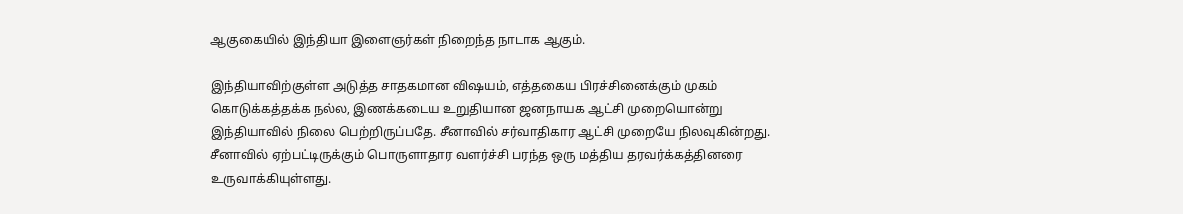ஆகுகையில் இந்தியா இளைஞர்கள் நிறைந்த நாடாக ஆகும்.

இந்தியாவிற்குள்ள அடுத்த சாதகமான விஷயம், எத்தகைய பிரச்சினைக்கும் முகம் கொடுக்கத்தக்க நல்ல, இணக்கடைய உறுதியான ஜனநாயக ஆட்சி முறையொன்று இந்தியாவில் நிலை பெற்றிருப்பதே. சீனாவில் சர்வாதிகார ஆட்சி முறையே நிலவுகின்றது. சீனாவில் ஏற்பட்டிருக்கும் பொருளாதார வளர்ச்சி பரந்த ஒரு மத்திய தரவர்க்கத்தினரை உருவாக்கியுள்ளது.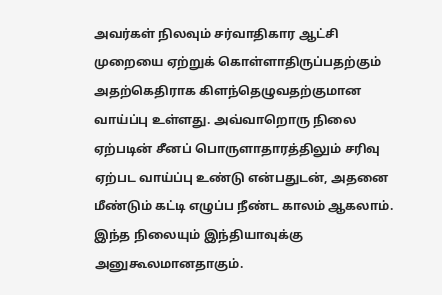அவர்கள் நிலவும் சர்வாதிகார ஆட்சி முறையை ஏற்றுக் கொள்ளாதிருப்பதற்கும் அதற்கெதிராக கிளந்தெழுவதற்குமான வாய்ப்பு உள்ளது. அவ்வாறொரு நிலை ஏற்படின் சீனப் பொருளாதாரத்திலும் சரிவு ஏற்பட வாய்ப்பு உண்டு என்பதுடன், அதனை மீண்டும் கட்டி எழுப்ப நீண்ட காலம் ஆகலாம். இந்த நிலையும் இந்தியாவுக்கு அனுகூலமானதாகும்.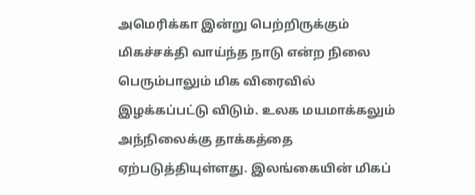அமெரிக்கா இன்று பெற்றிருக்கும் மிகச்சக்தி வாய்ந்த நாடு என்ற நிலை பெரும்பாலும் மிக விரைவில் இழக்கப்பட்டு விடும். உலக மயமாக்கலும் அந்நிலைக்கு தாக்கத்தை ஏற்படுத்தியுள்ளது. இலங்கையின் மிகப்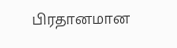பிரதானமான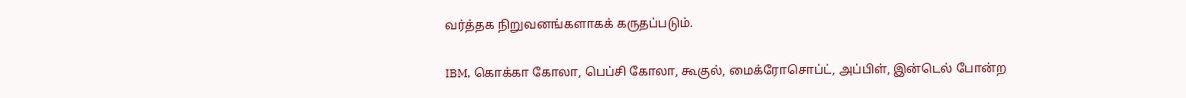வர்த்தக நிறுவனங்களாகக் கருதப்படும்.

IBM, கொக்கா கோலா, பெப்சி கோலா, கூகுல், மைக்ரோசொப்ட், அப்பிள், இன்டெல் போன்ற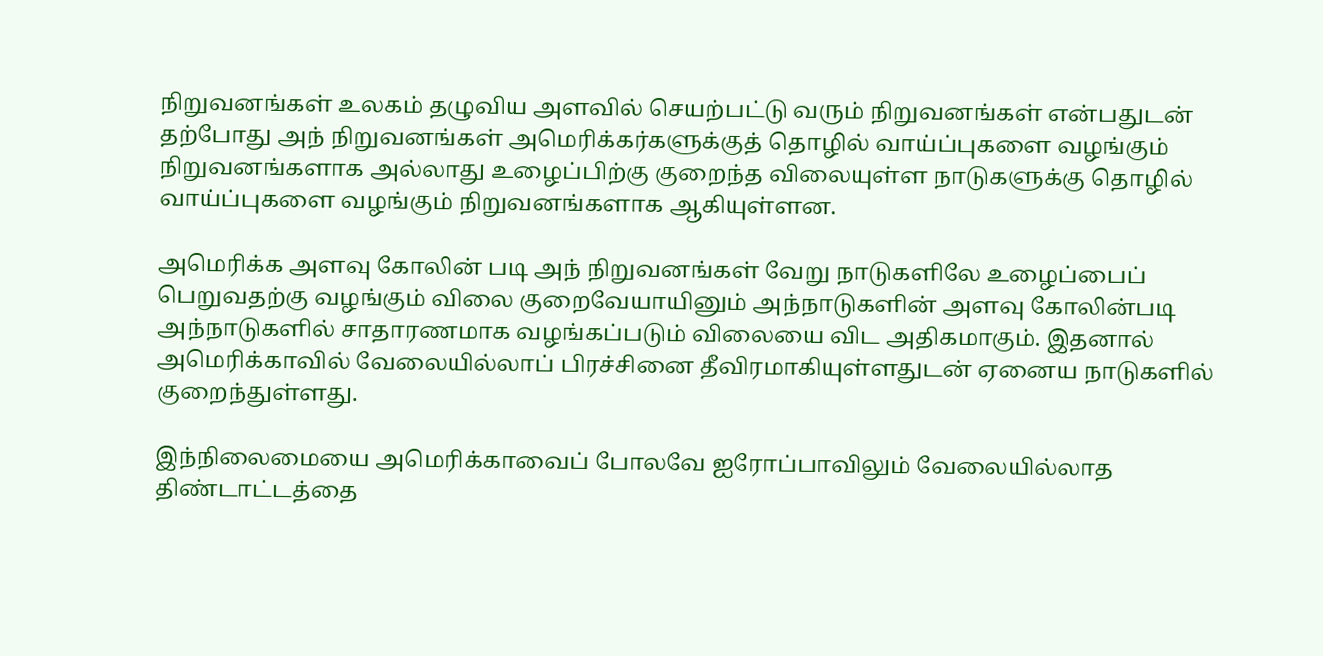நிறுவனங்கள் உலகம் தழுவிய அளவில் செயற்பட்டு வரும் நிறுவனங்கள் என்பதுடன் தற்போது அந் நிறுவனங்கள் அமெரிக்கர்களுக்குத் தொழில் வாய்ப்புகளை வழங்கும் நிறுவனங்களாக அல்லாது உழைப்பிற்கு குறைந்த விலையுள்ள நாடுகளுக்கு தொழில் வாய்ப்புகளை வழங்கும் நிறுவனங்களாக ஆகியுள்ளன.

அமெரிக்க அளவு கோலின் படி அந் நிறுவனங்கள் வேறு நாடுகளிலே உழைப்பைப் பெறுவதற்கு வழங்கும் விலை குறைவேயாயினும் அந்நாடுகளின் அளவு கோலின்படி அந்நாடுகளில் சாதாரணமாக வழங்கப்படும் விலையை விட அதிகமாகும். இதனால் அமெரிக்காவில் வேலையில்லாப் பிரச்சினை தீவிரமாகியுள்ளதுடன் ஏனைய நாடுகளில் குறைந்துள்ளது.

இந்நிலைமையை அமெரிக்காவைப் போலவே ஐரோப்பாவிலும் வேலையில்லாத திண்டாட்டத்தை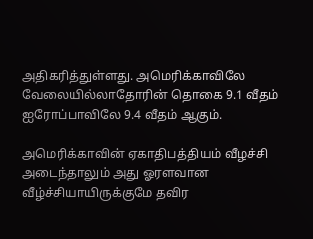அதிகரித்துள்ளது. அமெரிக்காவிலே வேலையில்லாதோரின் தொகை 9.1 வீதம் ஐரோப்பாவிலே 9.4 வீதம் ஆகும்.

அமெரிக்காவின் ஏகாதிபத்தியம் வீழச்சி அடைந்தாலும் அது ஓரளவான வீழ்ச்சியாயிருக்குமே தவிர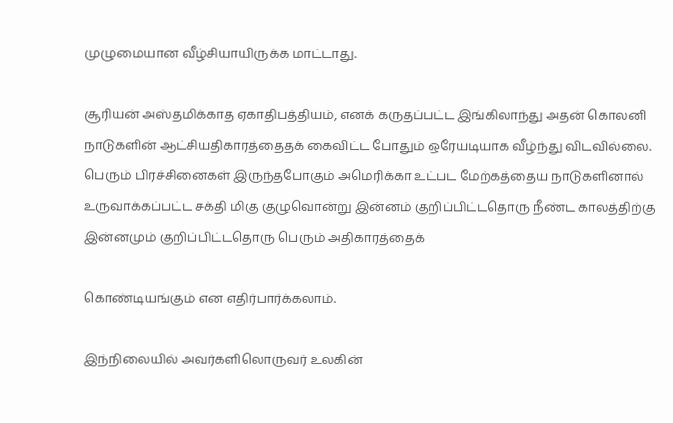முழுமையான வீழ்சியாயிருக்க மாட்டாது.

சூரியன் அஸ்தமிக்காத ஏகாதிபத்தியம், எனக் கருதப்பட்ட இங்கிலாந்து அதன் கொலனி நாடுகளின் ஆட்சியதிகாரத்தைதக் கைவிட்ட போதும் ஒரேயடியாக வீழ்ந்து விடவில்லை. பெரும் பிரச்சினைகள் இருந்தபோகும் அமெரிக்கா உட்பட மேற்கத்தைய நாடுகளினால் உருவாக்கப்பட்ட சக்தி மிகு குழுவொன்று இன்னம் குறிப்பிட்டதொரு நீண்ட காலத்திற்கு இன்னமும் குறிப்பிட்டதொரு பெரும் அதிகாரத்தைக்

கொண்டியங்கும் என எதிர்பார்க்கலாம்.

இந்நிலையில் அவர்களிலொருவர் உலகின்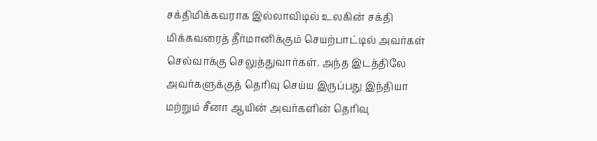சக்திமிக்கவராக இல்லாவிடில் உலகின் சக்தி மிக்கவரைத் தீர்மானிக்கும் செயற்பாட்டில் அவர்கள் செல்வாக்கு செலுத்துவார்கள். அந்த இடத்திலே அவர்களுக்குத் தெரிவு செய்ய இருப்பது இந்தியா மற்றும் சீனா ஆயின் அவர்களின் தெரிவு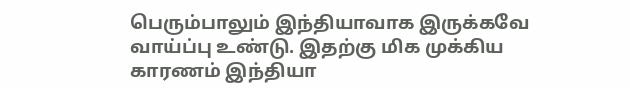பெரும்பாலும் இந்தியாவாக இருக்கவே வாய்ப்பு உண்டு. இதற்கு மிக முக்கிய காரணம் இந்தியா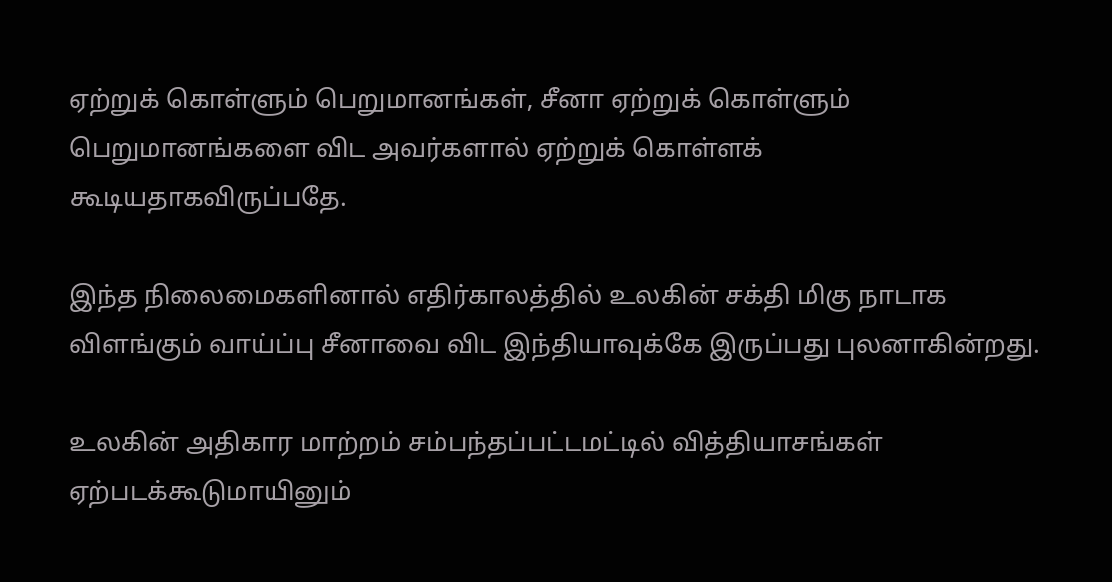ஏற்றுக் கொள்ளும் பெறுமானங்கள், சீனா ஏற்றுக் கொள்ளும் பெறுமானங்களை விட அவர்களால் ஏற்றுக் கொள்ளக் கூடியதாகவிருப்பதே.

இந்த நிலைமைகளினால் எதிர்காலத்தில் உலகின் சக்தி மிகு நாடாக விளங்கும் வாய்ப்பு சீனாவை விட இந்தியாவுக்கே இருப்பது புலனாகின்றது.

உலகின் அதிகார மாற்றம் சம்பந்தப்பட்டமட்டில் வித்தியாசங்கள் ஏற்படக்கூடுமாயினும்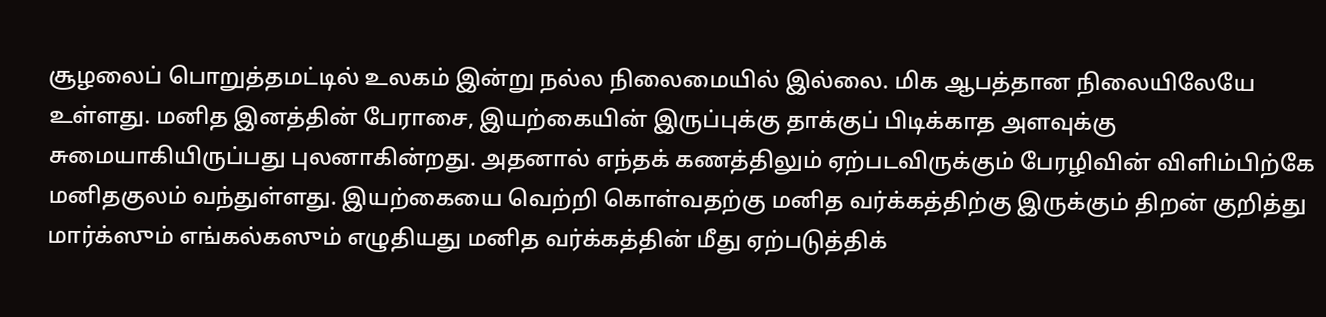சூழலைப் பொறுத்தமட்டில் உலகம் இன்று நல்ல நிலைமையில் இல்லை. மிக ஆபத்தான நிலையிலேயே உள்ளது. மனித இனத்தின் பேராசை, இயற்கையின் இருப்புக்கு தாக்குப் பிடிக்காத அளவுக்கு சுமையாகியிருப்பது புலனாகின்றது. அதனால் எந்தக் கணத்திலும் ஏற்படவிருக்கும் பேரழிவின் விளிம்பிற்கே மனிதகுலம் வந்துள்ளது. இயற்கையை வெற்றி கொள்வதற்கு மனித வர்க்கத்திற்கு இருக்கும் திறன் குறித்து மார்க்ஸும் எங்கல்கஸும் எழுதியது மனித வர்க்கத்தின் மீது ஏற்படுத்திக்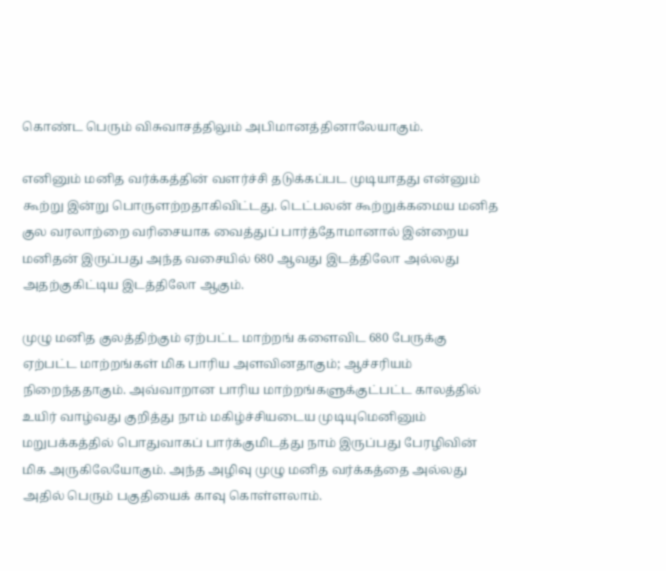கொண்ட பெரும் விசுவாசத்திலும் அபிமானத்தினாலேயாகும்.

எனினும் மனித வர்க்கத்தின் வளர்ச்சி தடுக்கப்பட முடியாதது என்னும் கூற்று இன்று பொருளற்றதாகிவிட்டது. டெட்பலன் கூற்றுக்கமைய மனித குல வரலாற்றை வரிசையாக வைத்துப் பார்த்தோமானால் இன்றைய மனிதன் இருப்பது அந்த வசையில் 680 ஆவது இடத்திலோ அல்லது அதற்குகிட்டிய இடத்திலோ ஆகும்.

முழு மனித குலத்திற்கும் ஏற்பட்ட மாற்றங் களைவிட 680 பேருக்கு ஏற்பட்ட மாற்றங்கள் மிக பாரிய அளவினதாகும்; ஆச்சரியம் நிறைந்ததாகும். அவ்வாறான பாரிய மாற்றங்களுக்குட்பட்ட காலத்தில் உயிர் வாழ்வது குறித்து நாம் மகிழ்ச்சியடைய முடியுமெனினும் மறுபக்கத்தில் பொதுவாகப் பார்க்குமிடத்து நாம் இருப்பது பேரழிவின் மிக அருகிலேயோகும். அந்த அழிவு முழு மனித வர்க்கத்தை அல்லது அதில் பெரும் பகுதியைக் காவு கொள்ளலாம்.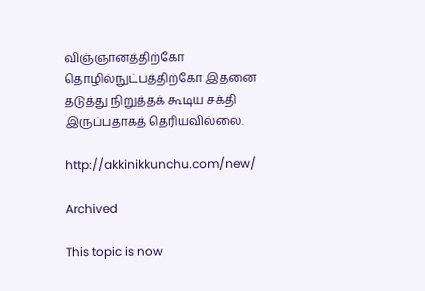விஞ்ஞானத்திற்கோ தொழில்நுட்பத்திற்கோ இதனை தடுத்து நிறுத்தக் கூடிய சக்தி இருப்பதாகத் தெரியவில்லை.

http://akkinikkunchu.com/new/

Archived

This topic is now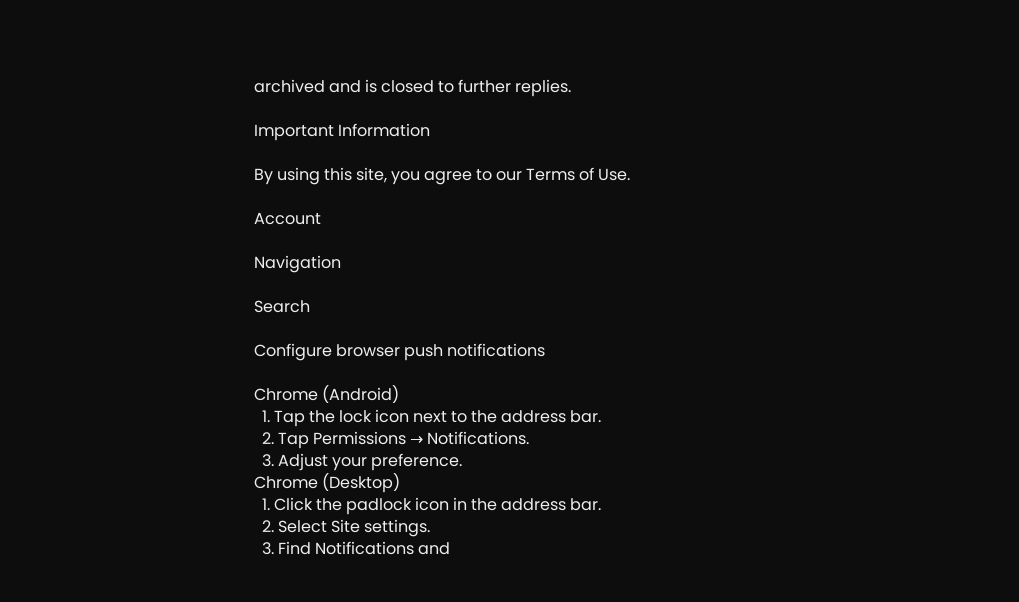archived and is closed to further replies.

Important Information

By using this site, you agree to our Terms of Use.

Account

Navigation

Search

Configure browser push notifications

Chrome (Android)
  1. Tap the lock icon next to the address bar.
  2. Tap Permissions → Notifications.
  3. Adjust your preference.
Chrome (Desktop)
  1. Click the padlock icon in the address bar.
  2. Select Site settings.
  3. Find Notifications and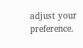adjust your preference.